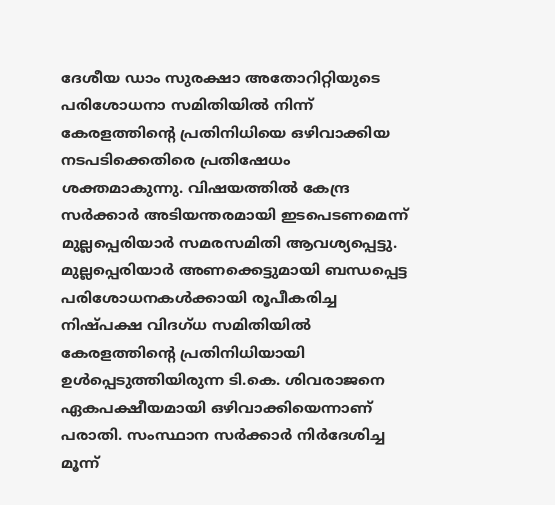ദേശീയ ഡാം സുരക്ഷാ അതോറിറ്റിയുടെ പരിശോധനാ സമിതിയിൽ നിന്ന് കേരളത്തിന്റെ പ്രതിനിധിയെ ഒഴിവാക്കിയ നടപടിക്കെതിരെ പ്രതിഷേധം ശക്തമാകുന്നു. വിഷയത്തിൽ കേന്ദ്ര സർക്കാർ അടിയന്തരമായി ഇടപെടണമെന്ന് മുല്ലപ്പെരിയാർ സമരസമിതി ആവശ്യപ്പെട്ടു.
മുല്ലപ്പെരിയാർ അണക്കെട്ടുമായി ബന്ധപ്പെട്ട പരിശോധനകൾക്കായി രൂപീകരിച്ച നിഷ്പക്ഷ വിദഗ്ധ സമിതിയിൽ കേരളത്തിന്റെ പ്രതിനിധിയായി ഉൾപ്പെടുത്തിയിരുന്ന ടി.കെ. ശിവരാജനെ ഏകപക്ഷീയമായി ഒഴിവാക്കിയെന്നാണ് പരാതി. സംസ്ഥാന സർക്കാർ നിർദേശിച്ച മൂന്ന്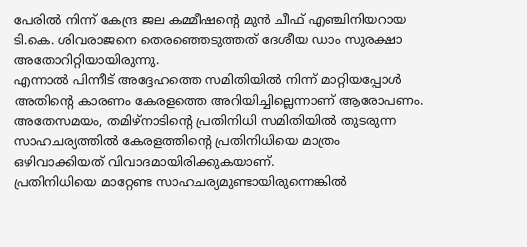പേരിൽ നിന്ന് കേന്ദ്ര ജല കമ്മീഷന്റെ മുൻ ചീഫ് എഞ്ചിനിയറായ ടി.കെ. ശിവരാജനെ തെരഞ്ഞെടുത്തത് ദേശീയ ഡാം സുരക്ഷാ അതോറിറ്റിയായിരുന്നു.
എന്നാൽ പിന്നീട് അദ്ദേഹത്തെ സമിതിയിൽ നിന്ന് മാറ്റിയപ്പോൾ അതിന്റെ കാരണം കേരളത്തെ അറിയിച്ചില്ലെന്നാണ് ആരോപണം. അതേസമയം, തമിഴ്നാടിന്റെ പ്രതിനിധി സമിതിയിൽ തുടരുന്ന സാഹചര്യത്തിൽ കേരളത്തിന്റെ പ്രതിനിധിയെ മാത്രം ഒഴിവാക്കിയത് വിവാദമായിരിക്കുകയാണ്.
പ്രതിനിധിയെ മാറ്റേണ്ട സാഹചര്യമുണ്ടായിരുന്നെങ്കിൽ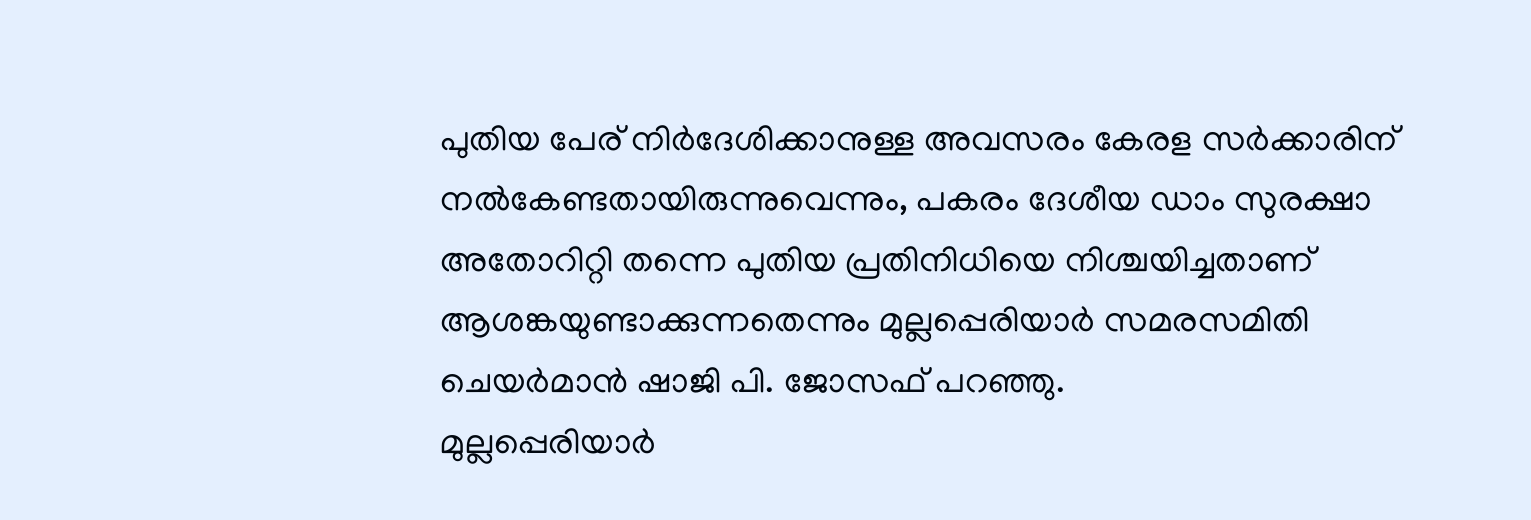പുതിയ പേര് നിർദേശിക്കാനുള്ള അവസരം കേരള സർക്കാരിന് നൽകേണ്ടതായിരുന്നുവെന്നും, പകരം ദേശീയ ഡാം സുരക്ഷാ അതോറിറ്റി തന്നെ പുതിയ പ്രതിനിധിയെ നിശ്ചയിച്ചതാണ് ആശങ്കയുണ്ടാക്കുന്നതെന്നും മുല്ലപ്പെരിയാർ സമരസമിതി ചെയർമാൻ ഷാജി പി. ജോസഫ് പറഞ്ഞു.
മുല്ലപ്പെരിയാർ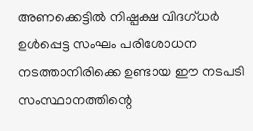അണക്കെട്ടിൽ നിഷ്പക്ഷ വിദഗ്ധർ ഉൾപ്പെട്ട സംഘം പരിശോധന നടത്താനിരിക്കെ ഉണ്ടായ ഈ നടപടി സംസ്ഥാനത്തിന്റെ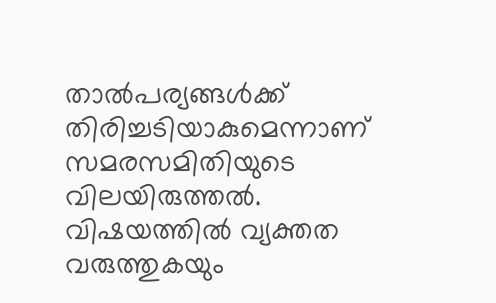താൽപര്യങ്ങൾക്ക് തിരിച്ചടിയാകുമെന്നാണ് സമരസമിതിയുടെ വിലയിരുത്തൽ. വിഷയത്തിൽ വ്യക്തത വരുത്തുകയും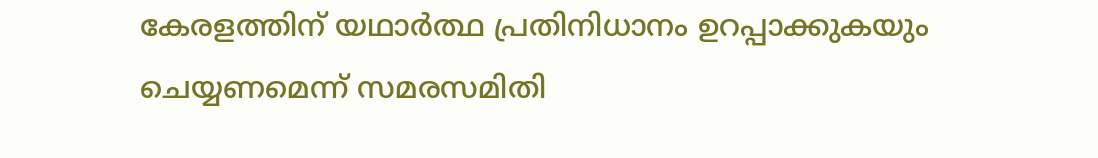കേരളത്തിന് യഥാർത്ഥ പ്രതിനിധാനം ഉറപ്പാക്കുകയും ചെയ്യണമെന്ന് സമരസമിതി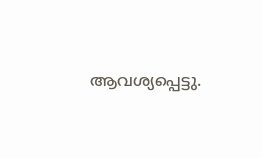ആവശ്യപ്പെട്ടു.